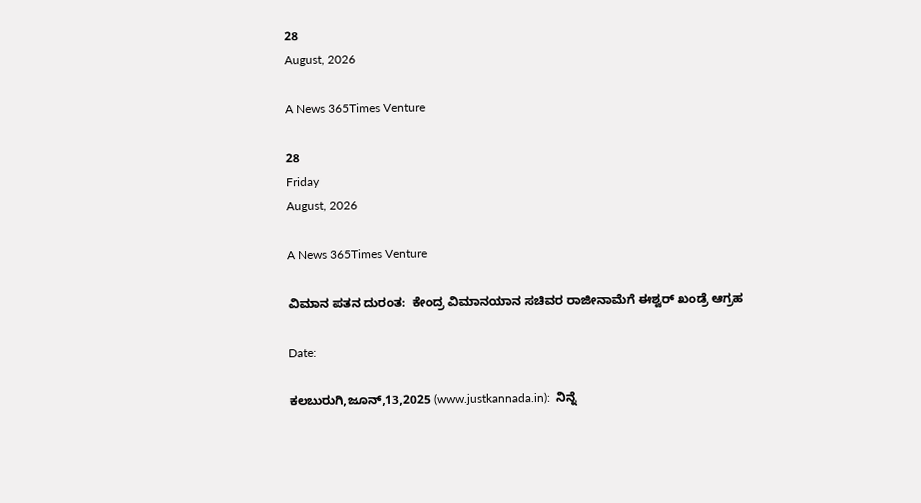28
August, 2026

A News 365Times Venture

28
Friday
August, 2026

A News 365Times Venture

ವಿಮಾನ ಪತನ ದುರಂತ:  ಕೇಂದ್ರ ವಿಮಾನಯಾನ ಸಚಿವರ ರಾಜೀನಾಮೆಗೆ ಈಶ್ವರ್ ಖಂಡ್ರೆ ಆಗ್ರಹ

Date:

ಕಲಬುರುಗಿ,ಜೂನ್,13,2025 (www.justkannada.in):  ನಿನ್ನೆ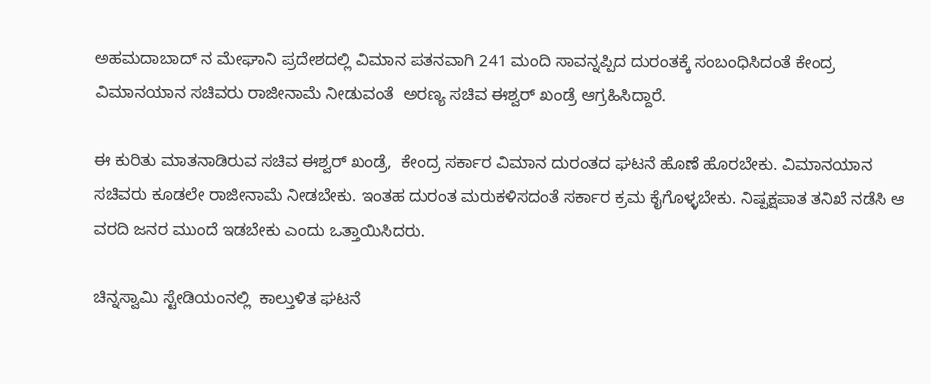ಅಹಮದಾಬಾದ್ ನ ಮೇಘಾನಿ ಪ್ರದೇಶದಲ್ಲಿ ವಿಮಾನ ಪತನವಾಗಿ 241 ಮಂದಿ ಸಾವನ್ನಪ್ಪಿದ ದುರಂತಕ್ಕೆ ಸಂಬಂಧಿಸಿದಂತೆ ಕೇಂದ್ರ ವಿಮಾನಯಾನ ಸಚಿವರು ರಾಜೀನಾಮೆ ನೀಡುವಂತೆ  ಅರಣ್ಯ ಸಚಿವ ಈಶ್ವರ್ ಖಂಡ್ರೆ ಆಗ್ರಹಿಸಿದ್ದಾರೆ.

ಈ ಕುರಿತು ಮಾತನಾಡಿರುವ ಸಚಿವ ಈಶ್ವರ್ ಖಂಡ್ರೆ,  ಕೇಂದ್ರ ಸರ್ಕಾರ ವಿಮಾನ ದುರಂತದ ಘಟನೆ ಹೊಣೆ ಹೊರಬೇಕು. ವಿಮಾನಯಾನ ಸಚಿವರು ಕೂಡಲೇ ರಾಜೀನಾಮೆ ನೀಡಬೇಕು. ಇಂತಹ ದುರಂತ ಮರುಕಳಿಸದಂತೆ ಸರ್ಕಾರ ಕ್ರಮ ಕೈಗೊಳ್ಳಬೇಕು. ನಿಷ್ಪಕ್ಷಪಾತ ತನಿಖೆ ನಡೆಸಿ ಆ ವರದಿ ಜನರ ಮುಂದೆ ಇಡಬೇಕು ಎಂದು ಒತ್ತಾಯಿಸಿದರು.

ಚಿನ್ನಸ್ವಾಮಿ ಸ್ಟೇಡಿಯಂನಲ್ಲಿ  ಕಾಲ್ತುಳಿತ ಘಟನೆ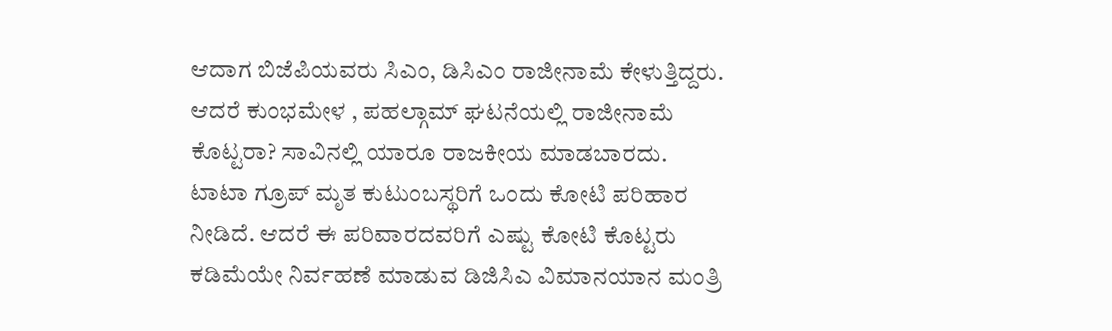ಆದಾಗ ಬಿಜೆಪಿಯವರು ಸಿಎಂ, ಡಿಸಿಎಂ ರಾಜೀನಾಮೆ ಕೇಳುತ್ತಿದ್ದರು. ಆದರೆ ಕುಂಭಮೇಳ , ಪಹಲ್ಗಾಮ್ ಘಟನೆಯಲ್ಲಿ ರಾಜೀನಾಮೆ ಕೊಟ್ಟರಾ? ಸಾವಿನಲ್ಲಿ ಯಾರೂ ರಾಜಕೀಯ ಮಾಡಬಾರದು. ಟಾಟಾ ಗ್ರೂಪ್ ಮೃತ ಕುಟುಂಬಸ್ಥರಿಗೆ ಒಂದು ಕೋಟಿ ಪರಿಹಾರ ನೀಡಿದೆ. ಆದರೆ ಈ ಪರಿವಾರದವರಿಗೆ ಎಷ್ಟು ಕೋಟಿ ಕೊಟ್ಟರು ಕಡಿಮೆಯೇ ನಿರ್ವಹಣೆ ಮಾಡುವ ಡಿಜಿಸಿಎ ವಿಮಾನಯಾನ ಮಂತ್ರಿ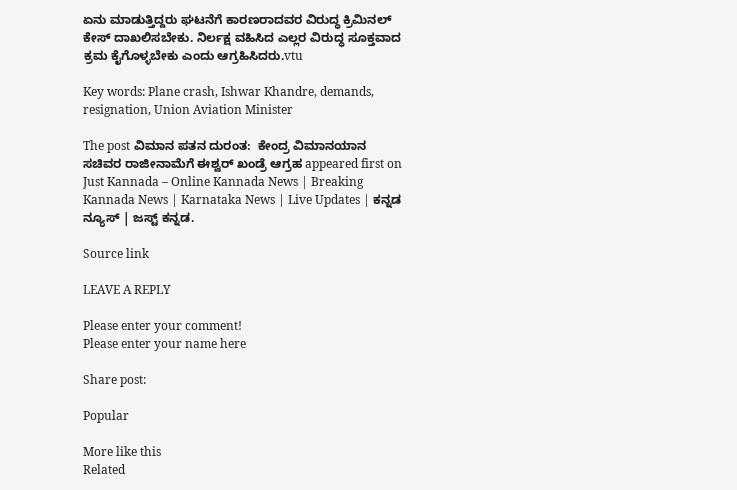ಏನು ಮಾಡುತ್ತಿದ್ದರು ಘಟನೆಗೆ ಕಾರಣರಾದವರ ವಿರುದ್ಧ ಕ್ರಿಮಿನಲ್ ಕೇಸ್ ದಾಖಲಿಸಬೇಕು. ನಿರ್ಲಕ್ಷ ವಹಿಸಿದ ಎಲ್ಲರ ವಿರುದ್ಧ ಸೂಕ್ತವಾದ ಕ್ರಮ ಕೈಗೊಳ್ಳಬೇಕು ಎಂದು ಆಗ್ರಹಿಸಿದರು.vtu

Key words: Plane crash, Ishwar Khandre, demands, resignation, Union Aviation Minister

The post ವಿಮಾನ ಪತನ ದುರಂತ:  ಕೇಂದ್ರ ವಿಮಾನಯಾನ ಸಚಿವರ ರಾಜೀನಾಮೆಗೆ ಈಶ್ವರ್ ಖಂಡ್ರೆ ಆಗ್ರಹ appeared first on Just Kannada – Online Kannada News | Breaking Kannada News | Karnataka News | Live Updates | ಕನ್ನಡ ನ್ಯೂಸ್ | ಜಸ್ಟ್ ಕನ್ನಡ.

Source link

LEAVE A REPLY

Please enter your comment!
Please enter your name here

Share post:

Popular

More like this
Related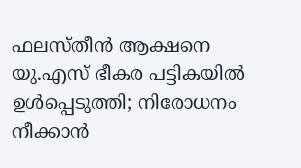ഫലസ്തീന്‍ ആക്ഷനെ യു.എസ് ഭീകര പട്ടികയില്‍ ഉള്‍പ്പെടുത്തി; നിരോധനം നീക്കാന്‍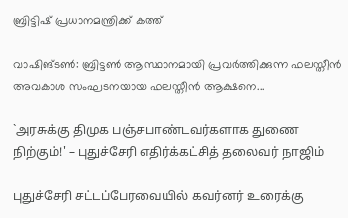ബ്രിട്ടിഷ് പ്രധാനമന്ത്രിക്ക് കത്ത്‌

വാഷിങ്ടണ്‍: ബ്രിട്ടണ്‍ ആസ്ഥാനമായി പ്രവര്‍ത്തിക്കുന്ന ഫലസ്തീന്‍ അവകാശ സംഘടനയായ ഫലസ്തീന്‍ ആക്ഷനെ...

`அரசுக்கு திமுக பஞ்சபாண்டவர்களாக துணை நிற்கும்!' – புதுச்சேரி எதிர்க்கட்சித் தலைவர் நாஜிம்

புதுச்சேரி சட்டப்பேரவையில் கவர்னர் உரைக்கு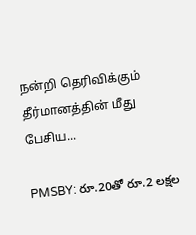நன்றி தெரிவிக்கும் தீர்மானத்தின் மீது பேசிய...

PMSBY: రూ.20తో రూ.2 లక్షల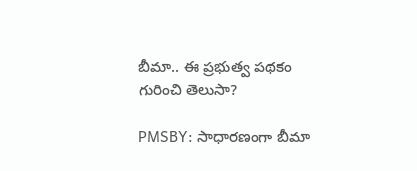బీమా.. ఈ ప్రభుత్వ పథకం గురించి తెలుసా?

PMSBY: సాధారణంగా బీమా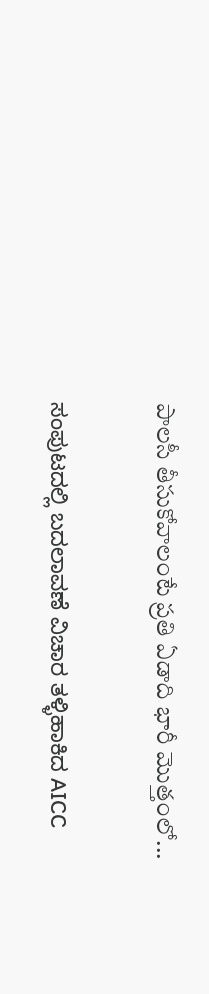పాలసీ తీసుకోవాలంటే ప్రతి ఏడాది భారీ మొత్తంలో...

ಸಂಪುಟದಲ್ಲಿ ಬದಲಾವಣೆ ವಿಚಾರ ತಳ್ಳಿಹಾಕಿದ AICC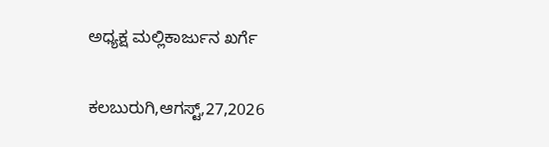ಅಧ್ಯಕ್ಷ ಮಲ್ಲಿಕಾರ್ಜುನ ಖರ್ಗೆ

ಕಲಬುರುಗಿ,ಆಗಸ್ಟ್,27,2026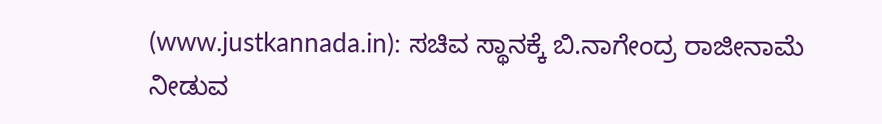(www.justkannada.in): ಸಚಿವ ಸ್ಥಾನಕ್ಕೆ ಬಿ.ನಾಗೇಂದ್ರ ರಾಜೀನಾಮೆ ನೀಡುವ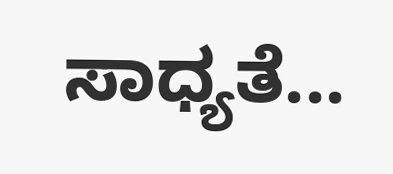ಸಾಧ್ಯತೆ...